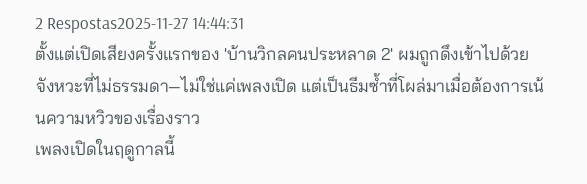2 Respostas2025-11-27 14:44:31
ตั้งแต่เปิดเสียงครั้งแรกของ 'บ้านวิกลคนประหลาด 2' ผมถูกดึงเข้าไปด้วยจังหวะที่ไม่ธรรมดา—ไม่ใช่แค่เพลงเปิด แต่เป็นธีมซ้ำที่โผล่มาเมื่อต้องการเน้นความหวิวของเรื่องราว
เพลงเปิดในฤดูกาลนี้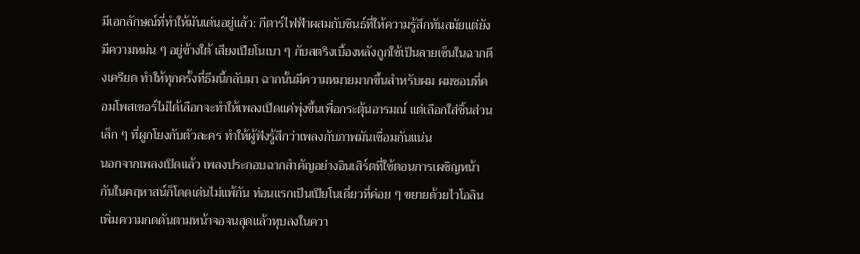มีเอกลักษณ์ที่ทำให้มันเด่นอยู่แล้ว: กีตาร์ไฟฟ้าผสมกับซินธ์ที่ให้ความรู้สึกทันสมัยแต่ยังมีความหม่น ๆ อยู่ข้างใต้ เสียงเปียโนเบา ๆ กับสตริงเบื้องหลังถูกใช้เป็นลายเซ็นในฉากตึงเครียด ทำให้ทุกครั้งที่ธีมนี้กลับมา ฉากนั้นมีความหมายมากขึ้นสำหรับผม ผมชอบที่คอมโพสเซอร์ไม่ได้เลือกจะทำให้เพลงเปิดแค่พุ่งขึ้นเพื่อกระตุ้นอารมณ์ แต่เลือกใส่ชิ้นส่วนเล็ก ๆ ที่ผูกโยงกับตัวละคร ทำให้ผู้ฟังรู้สึกว่าเพลงกับภาพมันเชื่อมกันแน่น
นอกจากเพลงเปิดแล้ว เพลงประกอบฉากสำคัญอย่างอินเสิร์ตที่ใช้ตอนการเผชิญหน้ากันในคฤหาสน์ก็โดดเด่นไม่แพ้กัน ท่อนแรกเป็นเปียโนเดี่ยวที่ค่อย ๆ ขยายด้วยไวโอลิน เพิ่มความกดดันตามหน้าจอจนสุดแล้วหุบลงในควา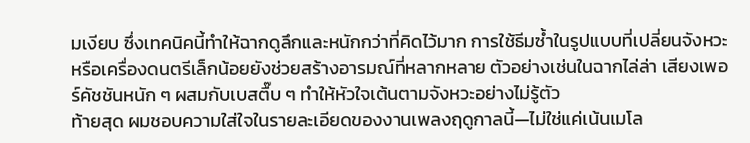มเงียบ ซึ่งเทคนิคนี้ทำให้ฉากดูลึกและหนักกว่าที่คิดไว้มาก การใช้ธีมซ้ำในรูปแบบที่เปลี่ยนจังหวะหรือเครื่องดนตรีเล็กน้อยยังช่วยสร้างอารมณ์ที่หลากหลาย ตัวอย่างเช่นในฉากไล่ล่า เสียงเพอร์คัชชันหนัก ๆ ผสมกับเบสตื๊บ ๆ ทำให้หัวใจเต้นตามจังหวะอย่างไม่รู้ตัว
ท้ายสุด ผมชอบความใส่ใจในรายละเอียดของงานเพลงฤดูกาลนี้—ไม่ใช่แค่เน้นเมโล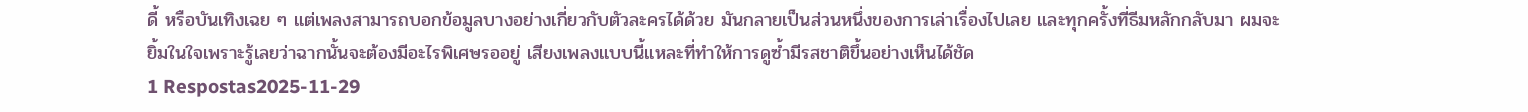ดี้ หรือบันเทิงเฉย ๆ แต่เพลงสามารถบอกข้อมูลบางอย่างเกี่ยวกับตัวละครได้ด้วย มันกลายเป็นส่วนหนึ่งของการเล่าเรื่องไปเลย และทุกครั้งที่ธีมหลักกลับมา ผมจะยิ้มในใจเพราะรู้เลยว่าฉากนั้นจะต้องมีอะไรพิเศษรออยู่ เสียงเพลงแบบนี้แหละที่ทำให้การดูซ้ำมีรสชาติขึ้นอย่างเห็นได้ชัด
1 Respostas2025-11-29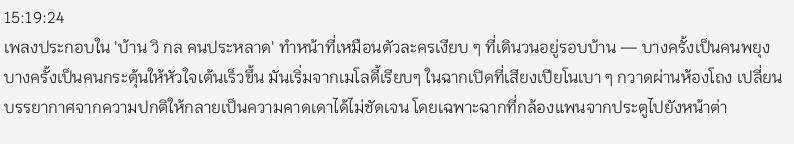15:19:24
เพลงประกอบใน 'บ้าน วิ กล คนประหลาด' ทำหน้าที่เหมือนตัวละครเงียบ ๆ ที่เดินวนอยู่รอบบ้าน — บางครั้งเป็นคนพยุง บางครั้งเป็นคนกระตุ้นให้หัวใจเต้นเร็วขึ้น มันเริ่มจากเมโลดี้เรียบๆ ในฉากเปิดที่เสียงเปียโนเบา ๆ กวาดผ่านห้องโถง เปลี่ยนบรรยากาศจากความปกติให้กลายเป็นความคาดเดาได้ไม่ชัดเจน โดยเฉพาะฉากที่กล้องแพนจากประตูไปยังหน้าต่า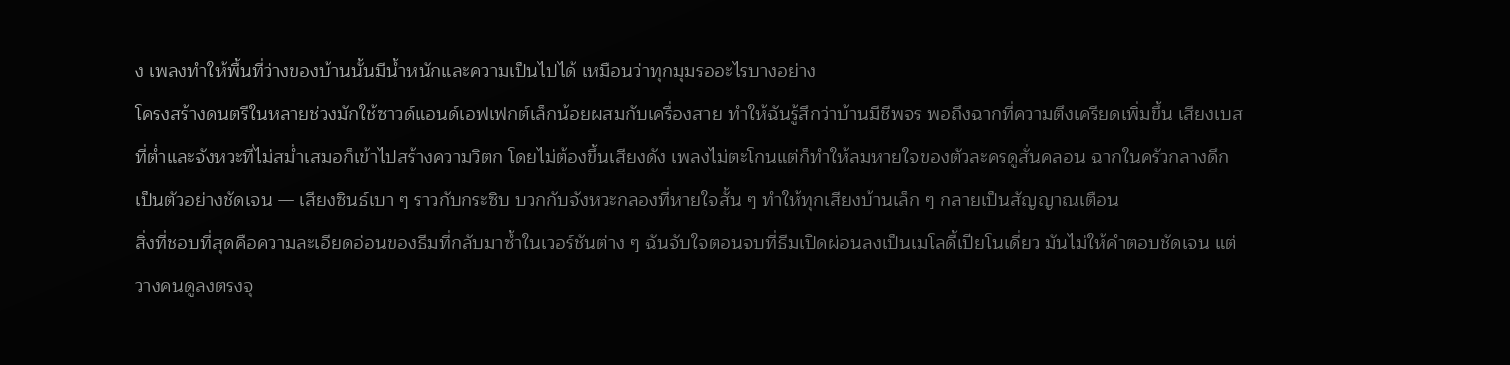ง เพลงทำให้พื้นที่ว่างของบ้านนั้นมีน้ำหนักและความเป็นไปได้ เหมือนว่าทุกมุมรออะไรบางอย่าง
โครงสร้างดนตรีในหลายช่วงมักใช้ซาวด์แอนด์เอฟเฟกต์เล็กน้อยผสมกับเครื่องสาย ทำให้ฉันรู้สึกว่าบ้านมีชีพจร พอถึงฉากที่ความตึงเครียดเพิ่มขึ้น เสียงเบสที่ต่ำและจังหวะที่ไม่สม่ำเสมอก็เข้าไปสร้างความวิตก โดยไม่ต้องขึ้นเสียงดัง เพลงไม่ตะโกนแต่ก็ทำให้ลมหายใจของตัวละครดูสั่นคลอน ฉากในครัวกลางดึกเป็นตัวอย่างชัดเจน — เสียงซินธ์เบา ๆ ราวกับกระซิบ บวกกับจังหวะกลองที่หายใจสั้น ๆ ทำให้ทุกเสียงบ้านเล็ก ๆ กลายเป็นสัญญาณเตือน
สิ่งที่ชอบที่สุดคือความละเอียดอ่อนของธีมที่กลับมาซ้ำในเวอร์ชันต่าง ๆ ฉันจับใจตอนจบที่ธีมเปิดผ่อนลงเป็นเมโลดี้เปียโนเดี่ยว มันไม่ให้คำตอบชัดเจน แต่วางคนดูลงตรงจุ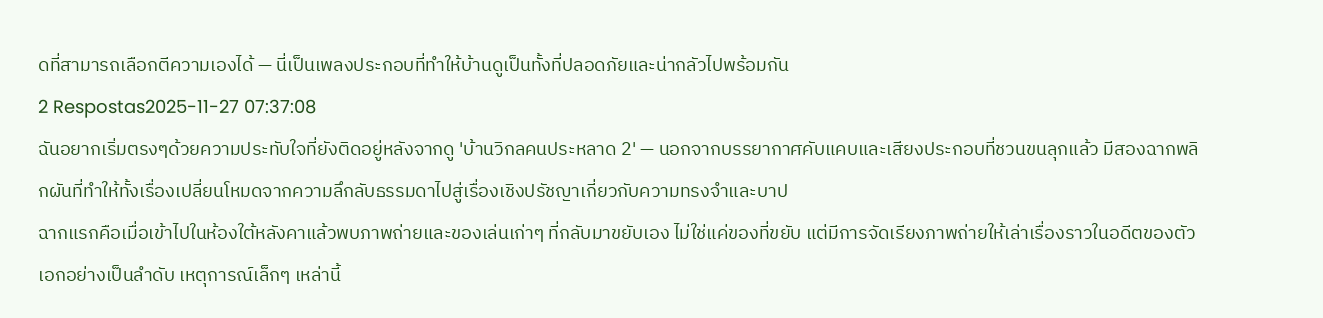ดที่สามารถเลือกตีความเองได้ — นี่เป็นเพลงประกอบที่ทำให้บ้านดูเป็นทั้งที่ปลอดภัยและน่ากลัวไปพร้อมกัน
2 Respostas2025-11-27 07:37:08
ฉันอยากเริ่มตรงๆด้วยความประทับใจที่ยังติดอยู่หลังจากดู 'บ้านวิกลคนประหลาด 2' — นอกจากบรรยากาศคับแคบและเสียงประกอบที่ชวนขนลุกแล้ว มีสองฉากพลิกผันที่ทำให้ทั้งเรื่องเปลี่ยนโหมดจากความลึกลับธรรมดาไปสู่เรื่องเชิงปรัชญาเกี่ยวกับความทรงจำและบาป
ฉากแรกคือเมื่อเข้าไปในห้องใต้หลังคาแล้วพบภาพถ่ายและของเล่นเก่าๆ ที่กลับมาขยับเอง ไม่ใช่แค่ของที่ขยับ แต่มีการจัดเรียงภาพถ่ายให้เล่าเรื่องราวในอดีตของตัวเอกอย่างเป็นลำดับ เหตุการณ์เล็กๆ เหล่านี้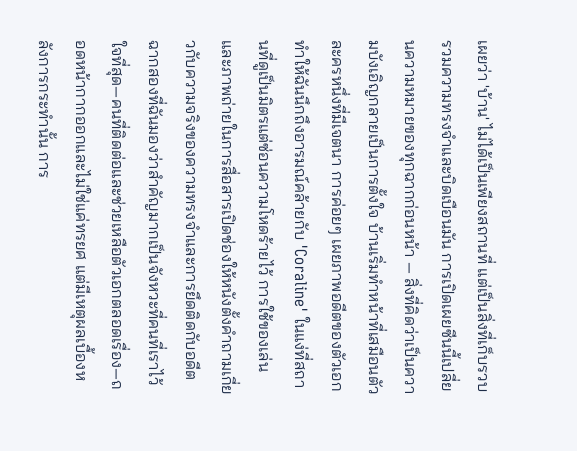เผยว่า 'บ้าน' ไม่ได้เป็นเพียงสถานที่ แต่เป็นสิ่งที่เก็บรวบรวมความทรงจำและบิดเบือนมัน การเปิดเผยซีนนี้เปลี่ยนความหมายของทุกฉากก่อนหน้า — สิ่งที่คิดว่าเป็นความบังเอิญกลายเป็นการตั้งใจ บ้านเริ่มทำหน้าที่เสมือนตัวละครหนึ่งที่มีเจตนา การค่อยๆ เผยภาพอดีตของตัวเอกทำให้ฉันนึกถึงอารมณ์คล้ายกับ 'Coraline' ในแง่ที่สถานที่ดูเป็นมิตรแต่ซ่อนความโหดร้ายไว้ การใช้ของเล่นและภาพถ่ายในการสื่อสารเปิดช่องให้หนังตั้งคำถามเกี่ยวกับความจริงของความทรงจำและการยึดติดกับอดีต
ฉากสองที่ฉันมองว่าสำคัญมากเป็นจังหวะที่คนที่เราไว้ใจที่สุด—คนที่ติดต่อและช่วยเหลือตัวเอกตลอดเรื่อง—ถอดหน้ากากออกและไม่ใช่แค่ทรยศ แต่มีเหตุผลเบื้องหลังการกระทำนั้น การ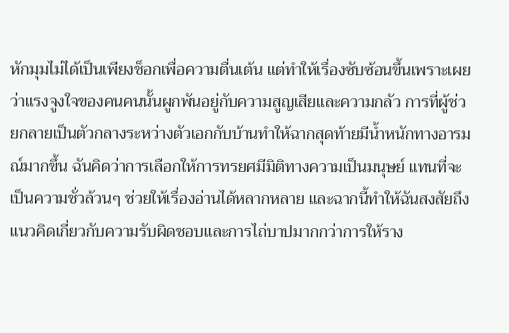หักมุมไม่ได้เป็นเพียงช็อกเพื่อความตื่นเต้น แต่ทำให้เรื่องซับซ้อนขึ้นเพราะเผยว่าแรงจูงใจของคนคนนั้นผูกพันอยู่กับความสูญเสียและความกลัว การที่ผู้ช่วยกลายเป็นตัวกลางระหว่างตัวเอกกับบ้านทำให้ฉากสุดท้ายมีน้ำหนักทางอารมณ์มากขึ้น ฉันคิดว่าการเลือกให้การทรยศมีมิติทางความเป็นมนุษย์ แทนที่จะเป็นความชั่วล้วนๆ ช่วยให้เรื่องอ่านได้หลากหลาย และฉากนี้ทำให้ฉันสงสัยถึงแนวคิดเกี่ยวกับความรับผิดชอบและการไถ่บาปมากกว่าการให้ราง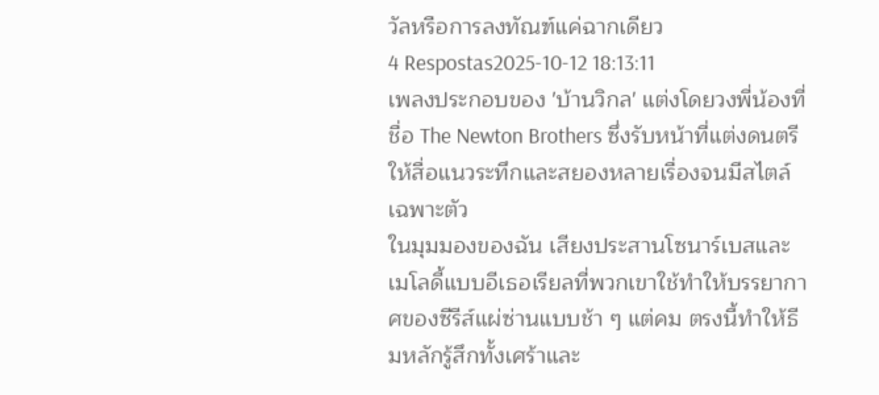วัลหรือการลงทัณฑ์แค่ฉากเดียว
4 Respostas2025-10-12 18:13:11
เพลงประกอบของ 'บ้านวิกล' แต่งโดยวงพี่น้องที่ชื่อ The Newton Brothers ซึ่งรับหน้าที่แต่งดนตรีให้สื่อแนวระทึกและสยองหลายเรื่องจนมีสไตล์เฉพาะตัว
ในมุมมองของฉัน เสียงประสานโซนาร์เบสและเมโลดี้แบบอีเธอเรียลที่พวกเขาใช้ทำให้บรรยากาศของซีรีส์แผ่ซ่านแบบช้า ๆ แต่คม ตรงนี้ทำให้ธีมหลักรู้สึกทั้งเศร้าและ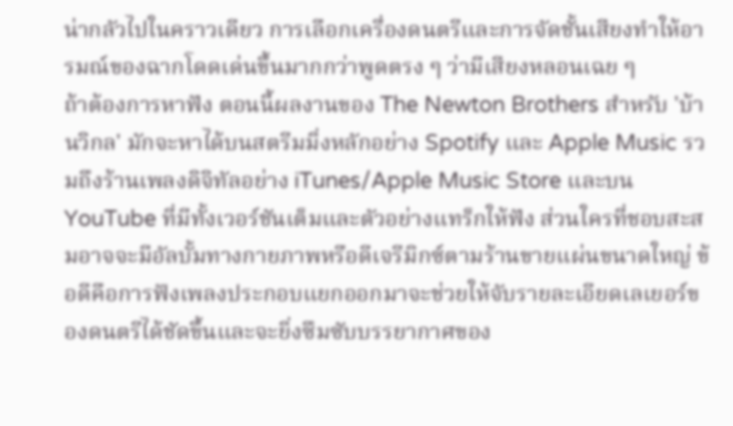น่ากลัวไปในคราวเดียว การเลือกเครื่องดนตรีและการจัดชั้นเสียงทำให้อารมณ์ของฉากโดดเด่นขึ้นมากกว่าพูดตรง ๆ ว่ามีเสียงหลอนเฉย ๆ
ถ้าต้องการหาฟัง ตอนนี้ผลงานของ The Newton Brothers สำหรับ 'บ้านวิกล' มักจะหาได้บนสตรีมมิ่งหลักอย่าง Spotify และ Apple Music รวมถึงร้านเพลงดิจิทัลอย่าง iTunes/Apple Music Store และบน YouTube ที่มีทั้งเวอร์ชันเต็มและตัวอย่างแทร็กให้ฟัง ส่วนใครที่ชอบสะสมอาจจะมีอัลบั้มทางกายภาพหรือดีเจรีมิกซ์ตามร้านขายแผ่นขนาดใหญ่ ข้อดีคือการฟังเพลงประกอบแยกออกมาจะช่วยให้จับรายละเอียดเลเยอร์ของดนตรีได้ชัดขึ้นและจะยิ่งซึมซับบรรยากาศของ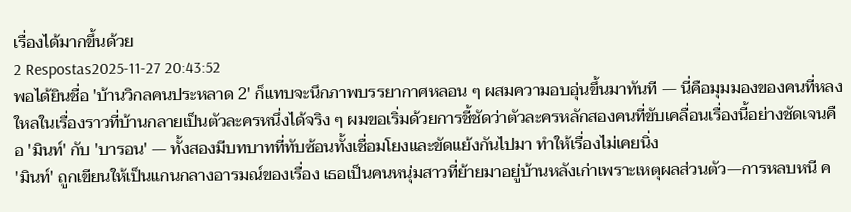เรื่องได้มากขึ้นด้วย
2 Respostas2025-11-27 20:43:52
พอได้ยินชื่อ 'บ้านวิกลคนประหลาด 2' ก็แทบจะนึกภาพบรรยากาศหลอน ๆ ผสมความอบอุ่นขึ้นมาทันที — นี่คือมุมมองของคนที่หลงใหลในเรื่องราวที่บ้านกลายเป็นตัวละครหนึ่งได้จริง ๆ ผมขอเริ่มด้วยการชี้ชัดว่าตัวละครหลักสองคนที่ขับเคลื่อนเรื่องนี้อย่างชัดเจนคือ 'มินท์' กับ 'บารอน' — ทั้งสองมีบทบาทที่ทับซ้อนทั้งเชื่อมโยงและขัดแย้งกันไปมา ทำให้เรื่องไม่เคยนิ่ง
'มินท์' ถูกเขียนให้เป็นแกนกลางอารมณ์ของเรื่อง เธอเป็นคนหนุ่มสาวที่ย้ายมาอยู่บ้านหลังเก่าเพราะเหตุผลส่วนตัว—การหลบหนี ค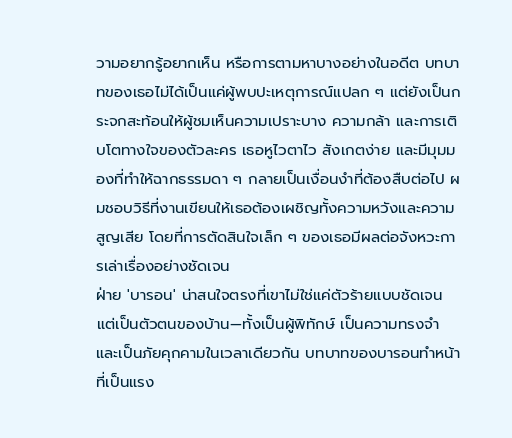วามอยากรู้อยากเห็น หรือการตามหาบางอย่างในอดีต บทบาทของเธอไม่ได้เป็นแค่ผู้พบปะเหตุการณ์แปลก ๆ แต่ยังเป็นกระจกสะท้อนให้ผู้ชมเห็นความเปราะบาง ความกล้า และการเติบโตทางใจของตัวละคร เธอหูไวตาไว สังเกตง่าย และมีมุมมองที่ทำให้ฉากธรรมดา ๆ กลายเป็นเงื่อนงำที่ต้องสืบต่อไป ผมชอบวิธีที่งานเขียนให้เธอต้องเผชิญทั้งความหวังและความสูญเสีย โดยที่การตัดสินใจเล็ก ๆ ของเธอมีผลต่อจังหวะการเล่าเรื่องอย่างชัดเจน
ฝ่าย 'บารอน' น่าสนใจตรงที่เขาไม่ใช่แค่ตัวร้ายแบบชัดเจน แต่เป็นตัวตนของบ้าน—ทั้งเป็นผู้พิทักษ์ เป็นความทรงจำ และเป็นภัยคุกคามในเวลาเดียวกัน บทบาทของบารอนทำหน้าที่เป็นแรง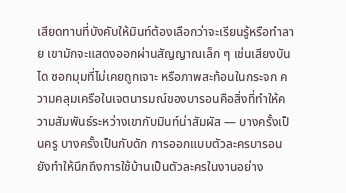เสียดทานที่บังคับให้มินท์ต้องเลือกว่าจะเรียนรู้หรือทำลาย เขามักจะแสดงออกผ่านสัญญาณเล็ก ๆ เช่นเสียงบันได ซอกมุมที่ไม่เคยถูกเจาะ หรือภาพสะท้อนในกระจก ความคลุมเครือในเจตนารมณ์ของบารอนคือสิ่งที่ทำให้ความสัมพันธ์ระหว่างเขากับมินท์น่าสัมผัส — บางครั้งเป็นครู บางครั้งเป็นกับดัก การออกแบบตัวละครบารอนยังทำให้นึกถึงการใช้บ้านเป็นตัวละครในงานอย่าง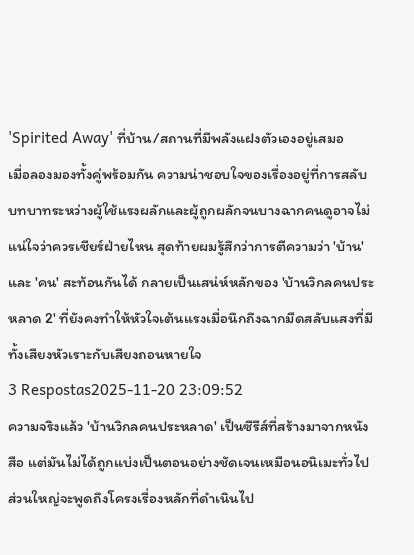'Spirited Away' ที่บ้าน/สถานที่มีพลังแฝงตัวเองอยู่เสมอ
เมื่อลองมองทั้งคู่พร้อมกัน ความน่าชอบใจของเรื่องอยู่ที่การสลับบทบาทระหว่างผู้ใช้แรงผลักและผู้ถูกผลักจนบางฉากคนดูอาจไม่แน่ใจว่าควรเชียร์ฝ่ายไหน สุดท้ายผมรู้สึกว่าการตีความว่า 'บ้าน' และ 'คน' สะท้อนกันได้ กลายเป็นเสน่ห์หลักของ 'บ้านวิกลคนประหลาด 2' ที่ยังคงทำให้หัวใจเต้นแรงเมื่อนึกถึงฉากมืดสลับแสงที่มีทั้งเสียงหัวเราะกับเสียงถอนหายใจ
3 Respostas2025-11-20 23:09:52
ความจริงแล้ว 'บ้านวิกลคนประหลาด' เป็นซีรีส์ที่สร้างมาจากหนังสือ แต่มันไม่ได้ถูกแบ่งเป็นตอนอย่างชัดเจนเหมือนอนิเมะทั่วไป ส่วนใหญ่จะพูดถึงโครงเรื่องหลักที่ดำเนินไป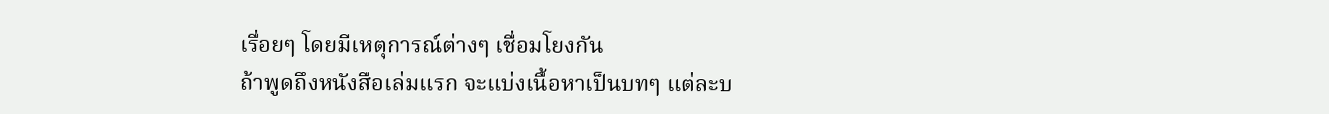เรื่อยๆ โดยมีเหตุการณ์ต่างๆ เชื่อมโยงกัน
ถ้าพูดถึงหนังสือเล่มแรก จะแบ่งเนื้อหาเป็นบทๆ แต่ละบ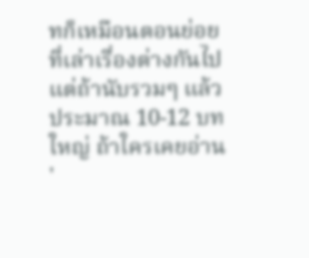ทก็เหมือนตอนย่อยที่เล่าเรื่องต่างกันไป แต่ถ้านับรวมๆ แล้วประมาณ 10-12 บทใหญ่ ถ้าใครเคยอ่าน '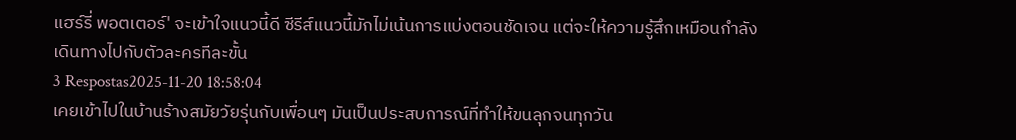แฮร์รี่ พอตเตอร์' จะเข้าใจแนวนี้ดี ซีรีส์แนวนี้มักไม่เน้นการแบ่งตอนชัดเจน แต่จะให้ความรู้สึกเหมือนกำลังเดินทางไปกับตัวละครทีละขั้น
3 Respostas2025-11-20 18:58:04
เคยเข้าไปในบ้านร้างสมัยวัยรุ่นกับเพื่อนๆ มันเป็นประสบการณ์ที่ทำให้ขนลุกจนทุกวัน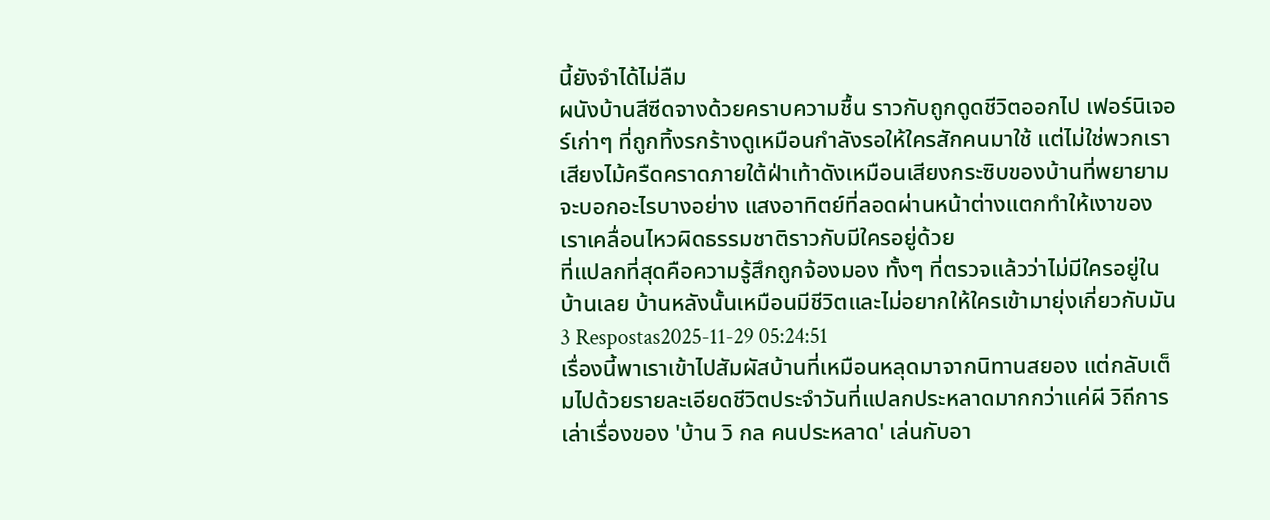นี้ยังจำได้ไม่ลืม
ผนังบ้านสีซีดจางด้วยคราบความชื้น ราวกับถูกดูดชีวิตออกไป เฟอร์นิเจอร์เก่าๆ ที่ถูกทิ้งรกร้างดูเหมือนกำลังรอให้ใครสักคนมาใช้ แต่ไม่ใช่พวกเรา เสียงไม้ครืดคราดภายใต้ฝ่าเท้าดังเหมือนเสียงกระซิบของบ้านที่พยายามจะบอกอะไรบางอย่าง แสงอาทิตย์ที่ลอดผ่านหน้าต่างแตกทำให้เงาของเราเคลื่อนไหวผิดธรรมชาติราวกับมีใครอยู่ด้วย
ที่แปลกที่สุดคือความรู้สึกถูกจ้องมอง ทั้งๆ ที่ตรวจแล้วว่าไม่มีใครอยู่ในบ้านเลย บ้านหลังนั้นเหมือนมีชีวิตและไม่อยากให้ใครเข้ามายุ่งเกี่ยวกับมัน
3 Respostas2025-11-29 05:24:51
เรื่องนี้พาเราเข้าไปสัมผัสบ้านที่เหมือนหลุดมาจากนิทานสยอง แต่กลับเต็มไปด้วยรายละเอียดชีวิตประจำวันที่แปลกประหลาดมากกว่าแค่ผี วิถีการเล่าเรื่องของ 'บ้าน วิ กล คนประหลาด' เล่นกับอา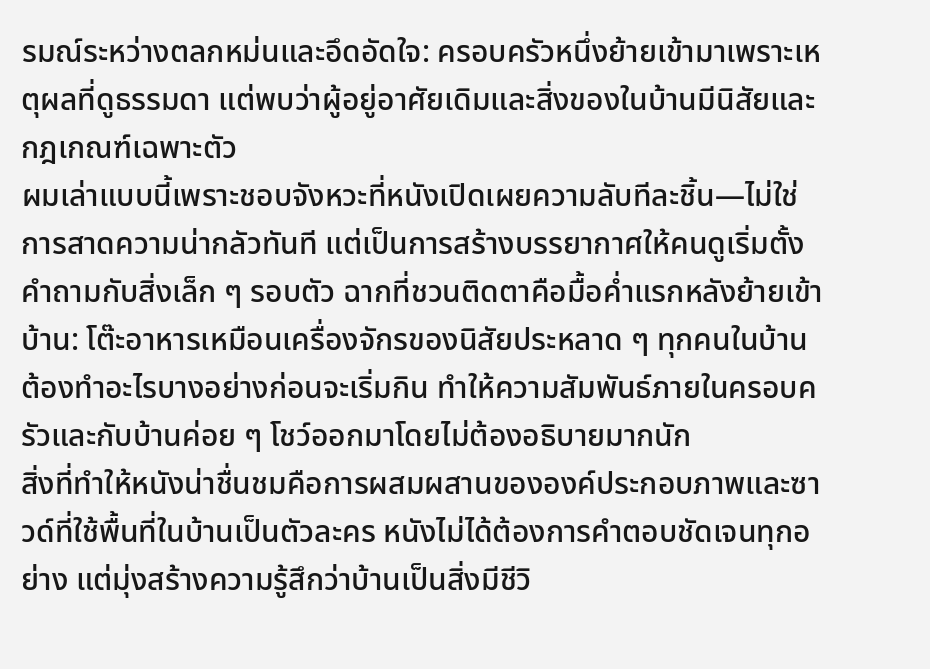รมณ์ระหว่างตลกหม่นและอึดอัดใจ: ครอบครัวหนึ่งย้ายเข้ามาเพราะเหตุผลที่ดูธรรมดา แต่พบว่าผู้อยู่อาศัยเดิมและสิ่งของในบ้านมีนิสัยและกฎเกณฑ์เฉพาะตัว
ผมเล่าแบบนี้เพราะชอบจังหวะที่หนังเปิดเผยความลับทีละชิ้น—ไม่ใช่การสาดความน่ากลัวทันที แต่เป็นการสร้างบรรยากาศให้คนดูเริ่มตั้งคำถามกับสิ่งเล็ก ๆ รอบตัว ฉากที่ชวนติดตาคือมื้อค่ำแรกหลังย้ายเข้าบ้าน: โต๊ะอาหารเหมือนเครื่องจักรของนิสัยประหลาด ๆ ทุกคนในบ้านต้องทำอะไรบางอย่างก่อนจะเริ่มกิน ทำให้ความสัมพันธ์ภายในครอบครัวและกับบ้านค่อย ๆ โชว์ออกมาโดยไม่ต้องอธิบายมากนัก
สิ่งที่ทำให้หนังน่าชื่นชมคือการผสมผสานขององค์ประกอบภาพและซาวด์ที่ใช้พื้นที่ในบ้านเป็นตัวละคร หนังไม่ได้ต้องการคำตอบชัดเจนทุกอย่าง แต่มุ่งสร้างความรู้สึกว่าบ้านเป็นสิ่งมีชีวิ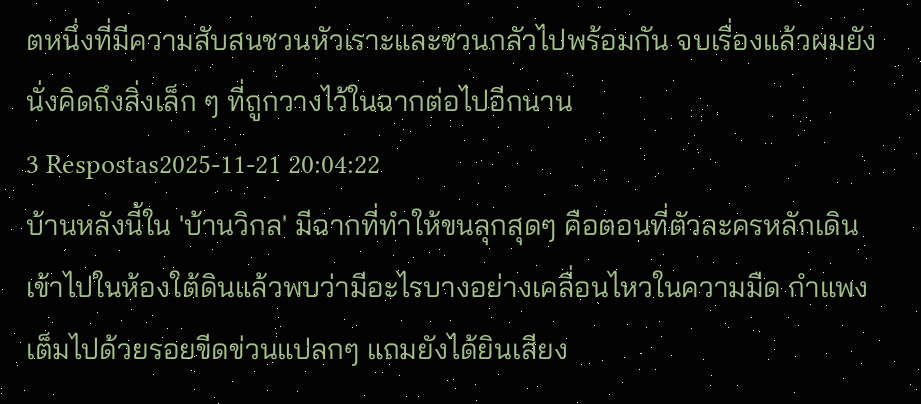ตหนึ่งที่มีความสับสนชวนหัวเราะและชวนกลัวไปพร้อมกัน จบเรื่องแล้วผมยังนั่งคิดถึงสิ่งเล็ก ๆ ที่ถูกวางไว้ในฉากต่อไปอีกนาน
3 Respostas2025-11-21 20:04:22
บ้านหลังนี้ใน 'บ้านวิกล' มีฉากที่ทำให้ขนลุกสุดๆ คือตอนที่ตัวละครหลักเดินเข้าไปในห้องใต้ดินแล้วพบว่ามีอะไรบางอย่างเคลื่อนไหวในความมืด กำแพงเต็มไปด้วยรอยขีดข่วนแปลกๆ แถมยังได้ยินเสียง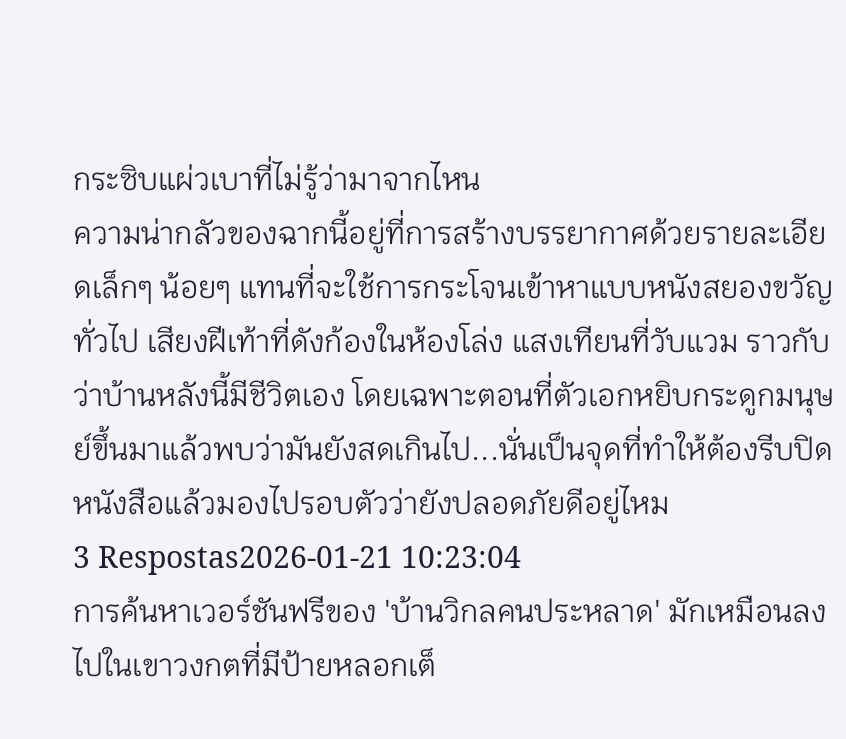กระซิบแผ่วเบาที่ไม่รู้ว่ามาจากไหน
ความน่ากลัวของฉากนี้อยู่ที่การสร้างบรรยากาศด้วยรายละเอียดเล็กๆ น้อยๆ แทนที่จะใช้การกระโจนเข้าหาแบบหนังสยองขวัญทั่วไป เสียงฝีเท้าที่ดังก้องในห้องโล่ง แสงเทียนที่วับแวม ราวกับว่าบ้านหลังนี้มีชีวิตเอง โดยเฉพาะตอนที่ตัวเอกหยิบกระดูกมนุษย์ขึ้นมาแล้วพบว่ามันยังสดเกินไป...นั่นเป็นจุดที่ทำให้ต้องรีบปิดหนังสือแล้วมองไปรอบตัวว่ายังปลอดภัยดีอยู่ไหม
3 Respostas2026-01-21 10:23:04
การค้นหาเวอร์ชันฟรีของ 'บ้านวิกลคนประหลาด' มักเหมือนลงไปในเขาวงกตที่มีป้ายหลอกเต็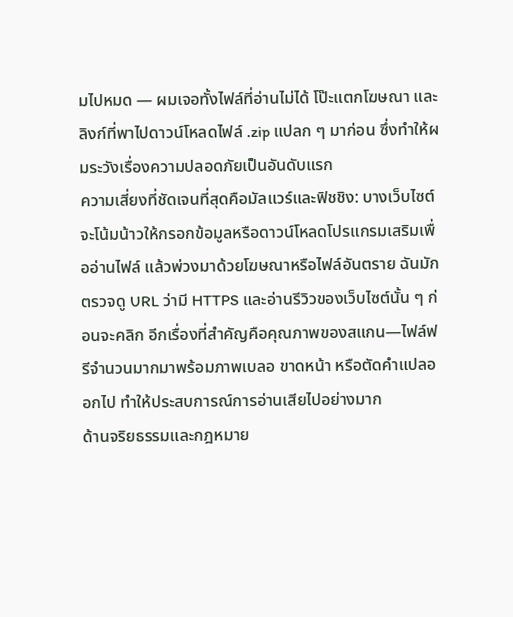มไปหมด — ผมเจอทั้งไฟล์ที่อ่านไม่ได้ โป๊ะแตกโฆษณา และลิงก์ที่พาไปดาวน์โหลดไฟล์ .zip แปลก ๆ มาก่อน ซึ่งทำให้ผมระวังเรื่องความปลอดภัยเป็นอันดับแรก
ความเสี่ยงที่ชัดเจนที่สุดคือมัลแวร์และฟิชชิง: บางเว็บไซต์จะโน้มน้าวให้กรอกข้อมูลหรือดาวน์โหลดโปรแกรมเสริมเพื่ออ่านไฟล์ แล้วพ่วงมาด้วยโฆษณาหรือไฟล์อันตราย ฉันมักตรวจดู URL ว่ามี HTTPS และอ่านรีวิวของเว็บไซต์นั้น ๆ ก่อนจะคลิก อีกเรื่องที่สำคัญคือคุณภาพของสแกน—ไฟล์ฟรีจำนวนมากมาพร้อมภาพเบลอ ขาดหน้า หรือตัดคำแปลออกไป ทำให้ประสบการณ์การอ่านเสียไปอย่างมาก
ด้านจริยธรรมและกฎหมาย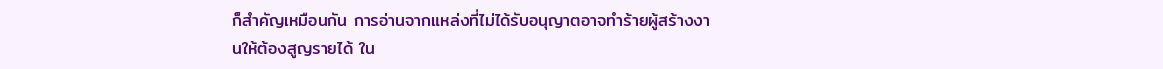ก็สำคัญเหมือนกัน การอ่านจากแหล่งที่ไม่ได้รับอนุญาตอาจทำร้ายผู้สร้างงานให้ต้องสูญรายได้ ใน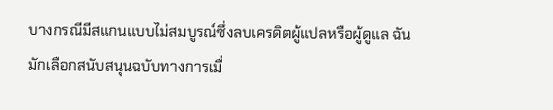บางกรณีมีสแกนแบบไม่สมบูรณ์ซึ่งลบเครดิตผู้แปลหรือผู้ดูแล ฉันมักเลือกสนับสนุนฉบับทางการเมื่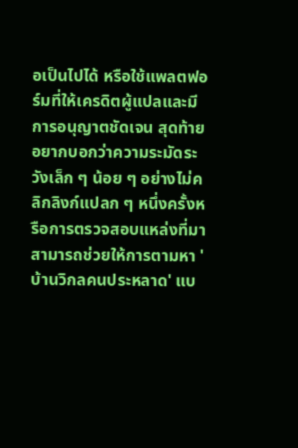อเป็นไปได้ หรือใช้แพลตฟอร์มที่ให้เครดิตผู้แปลและมีการอนุญาตชัดเจน สุดท้ายอยากบอกว่าความระมัดระวังเล็ก ๆ น้อย ๆ อย่างไม่คลิกลิงก์แปลก ๆ หนึ่งครั้งหรือการตรวจสอบแหล่งที่มาสามารถช่วยให้การตามหา 'บ้านวิกลคนประหลาด' แบ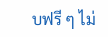บฟรี ๆ ไม่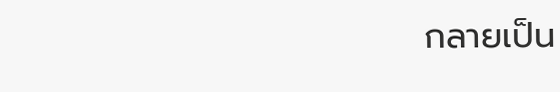กลายเป็น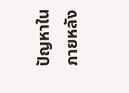ปัญหาในภายหลัง